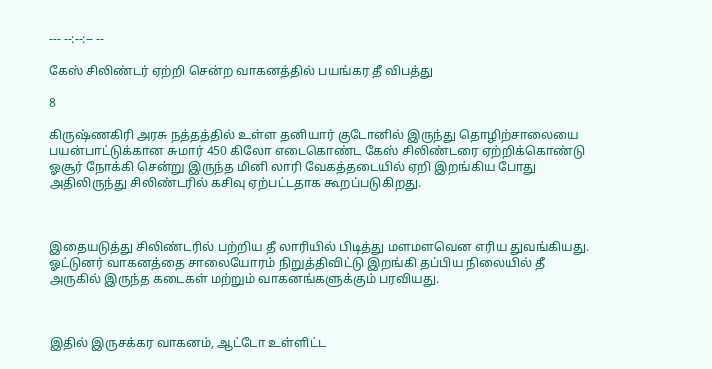--- --:--:-- --

கேஸ் சிலிண்டர் ஏற்றி சென்ற வாகனத்தில் பயங்கர தீ விபத்து

8

கிருஷ்ணகிரி அரசு நத்தத்தில் உள்ள தனியார் குடோனில் இருந்து தொழிற்சாலையை பயன்பாட்டுக்கான சுமார் 450 கிலோ எடைகொண்ட கேஸ் சிலிண்டரை ஏற்றிக்கொண்டு ஓசூர் நோக்கி சென்று இருந்த மினி லாரி வேகத்தடையில் ஏறி இறங்கிய போது அதிலிருந்து சிலிண்டரில் கசிவு ஏற்பட்டதாக கூறப்படுகிறது.



இதையடுத்து சிலிண்டரில் பற்றிய தீ லாரியில் பிடித்து மளமளவென எரிய துவங்கியது. ஓட்டுனர் வாகனத்தை சாலையோரம் நிறுத்திவிட்டு இறங்கி தப்பிய நிலையில் தீ அருகில் இருந்த கடைகள் மற்றும் வாகனங்களுக்கும் பரவியது.



இதில் இருசக்கர வாகனம், ஆட்டோ உள்ளிட்ட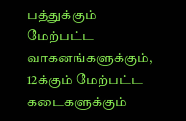பத்துக்கும் மேற்பட்ட வாகனங்களுக்கும், 12க்கும் மேற்பட்ட கடைகளுக்கும்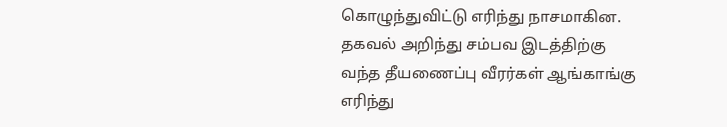கொழுந்துவிட்டு எரிந்து நாசமாகின. தகவல் அறிந்து சம்பவ இடத்திற்கு வந்த தீயணைப்பு வீரர்கள் ஆங்காங்கு எரிந்து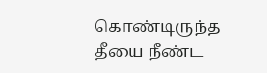கொண்டிருந்த தீயை நீண்ட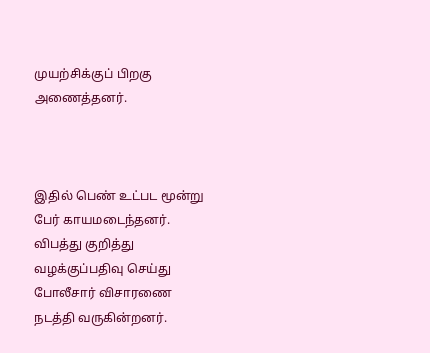முயற்சிக்குப் பிறகு அணைத்தனர்.



இதில் பெண் உட்பட மூன்று பேர் காயமடைந்தனர். விபத்து குறித்து வழக்குப்பதிவு செய்து போலீசார் விசாரணை நடத்தி வருகின்றனர்.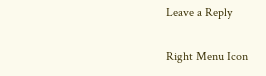Leave a Reply

Right Menu Icon